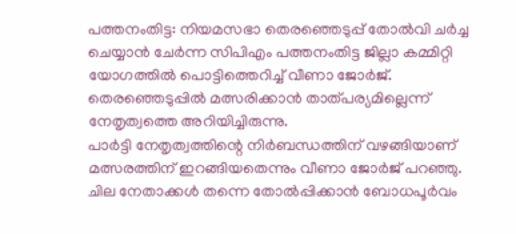പത്തനംതിട്ട: നിയമസഭാ തെരഞ്ഞെടുപ്പ് തോൽവി ചർച്ച ചെയ്യാൻ ചേർന്ന സിപിഎം പത്തനംതിട്ട ജില്ലാ കമ്മിറ്റി യോഗത്തിൽ പൊട്ടിത്തെറിച്ച് വീണാ ജോർജ്. തെരഞ്ഞെടുപ്പിൽ മത്സരിക്കാൻ താത്പര്യമില്ലെന്ന് നേതൃത്വത്തെ അറിയിച്ചിരുന്നു.
പാർട്ടി നേതൃത്വത്തിന്റെ നിർബന്ധത്തിന് വഴങ്ങിയാണ് മത്സരത്തിന് ഇറങ്ങിയതെന്നും വീണാ ജോർജ് പറഞ്ഞു. ചില നേതാക്കൾ തന്നെ തോൽപ്പിക്കാൻ ബോധപൂർവം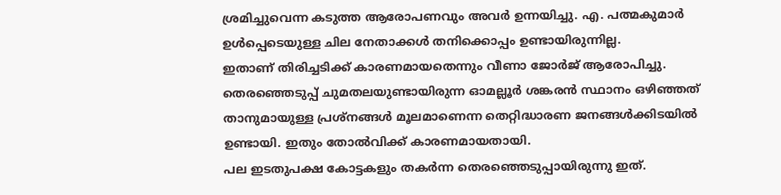ശ്രമിച്ചുവെന്ന കടുത്ത ആരോപണവും അവർ ഉന്നയിച്ചു. എ. പത്മകുമാർ ഉൾപ്പെടെയുള്ള ചില നേതാക്കൾ തനിക്കൊപ്പം ഉണ്ടായിരുന്നില്ല.
ഇതാണ് തിരിച്ചടിക്ക് കാരണമായതെന്നും വീണാ ജോർജ് ആരോപിച്ചു. തെരഞ്ഞെടുപ്പ് ചുമതലയുണ്ടായിരുന്ന ഓമല്ലൂർ ശങ്കരൻ സ്ഥാനം ഒഴിഞ്ഞത് താനുമായുള്ള പ്രശ്നങ്ങൾ മൂലമാണെന്ന തെറ്റിദ്ധാരണ ജനങ്ങൾക്കിടയിൽ ഉണ്ടായി. ഇതും തോൽവിക്ക് കാരണമായതായി.
പല ഇടതുപക്ഷ കോട്ടകളും തകർന്ന തെരഞ്ഞെടുപ്പായിരുന്നു ഇത്.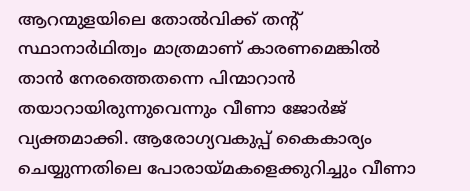ആറന്മുളയിലെ തോൽവിക്ക് തന്റ് സ്ഥാനാർഥിത്വം മാത്രമാണ് കാരണമെങ്കിൽ താൻ നേരത്തെതന്നെ പിന്മാറാൻ തയാറായിരുന്നുവെന്നും വീണാ ജോർജ് വ്യക്തമാക്കി. ആരോഗ്യവകുപ്പ് കൈകാര്യം ചെയ്യുന്നതിലെ പോരായ്മകളെക്കുറിച്ചും വീണാ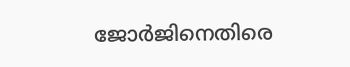ജോർജിനെതിരെ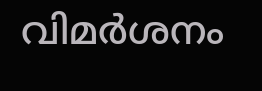വിമർശനം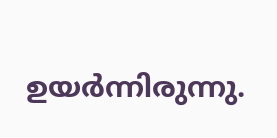ഉയർന്നിരുന്നു.